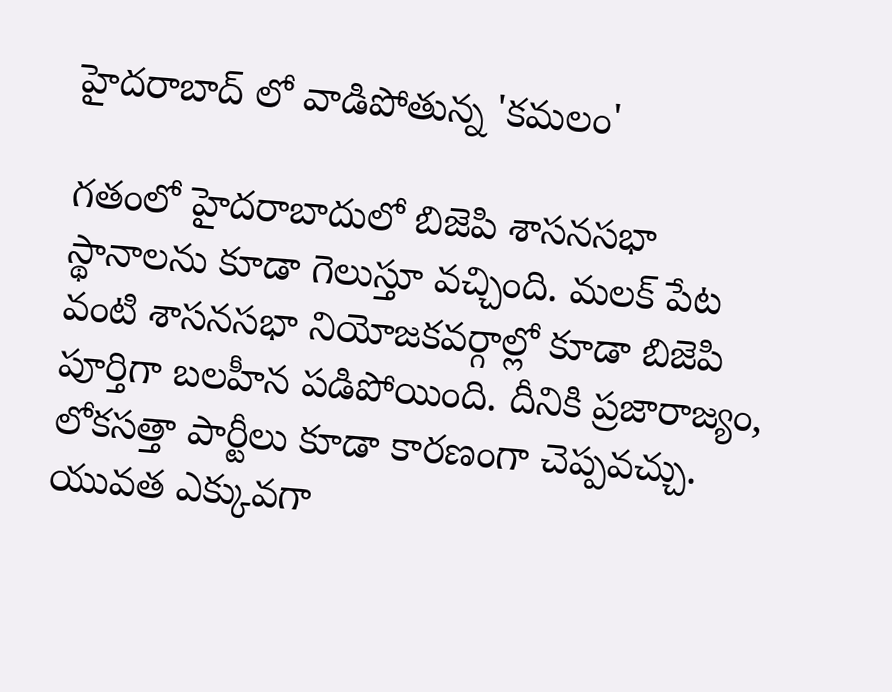హైదరాబాద్ లో వాడిపోతున్న 'కమలం'

గతంలో హైదరాబాదులో బిజెపి శాసనసభా స్థానాలను కూడా గెలుస్తూ వచ్చింది. మలక్ పేట వంటి శాసనసభా నియోజకవర్గాల్లో కూడా బిజెపి పూర్తిగా బలహీన పడిపోయింది. దీనికి ప్రజారాజ్యం, లోకసత్తా పార్టీలు కూడా కారణంగా చెప్పవచ్చు. యువత ఎక్కువగా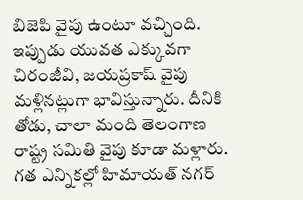బిజెపి వైపు ఉంటూ వచ్చింది. ఇప్పుడు యువత ఎక్కువగా చిరంజీవి, జయప్రకాష్ వైపు మళ్లినట్లుగా భావిస్తున్నారు. దీనికి తోడు, చాలా మంది తెలంగాణ రాష్ట్ర సమితి వైపు కూడా మళ్లారు. గత ఎన్నికల్లో హిమాయత్ నగర్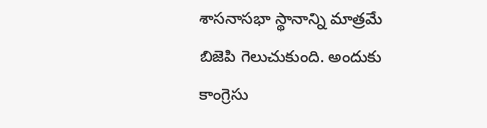శాసనాసభా స్థానాన్ని మాత్రమే బిజెపి గెలుచుకుంది. అందుకు కాంగ్రెసు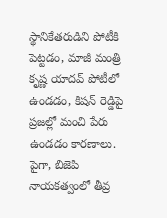స్థానికేతరుడిని పోటీకి పెట్టడం, మాజీ మంత్రి కృష్ణ యాదవ్ పోటీలో ఉండడం, కిషన్ రెడ్డిపై ప్రజల్లో మంచి పేరు ఉండడం కారణాలు. పైగా, బిజెపి నాయకత్వంలో తీవ్ర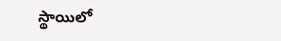స్థాయిలో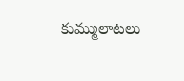కుమ్ములాటలు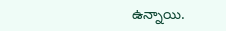ఉన్నాయి.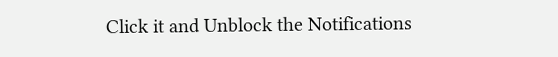Click it and Unblock the Notifications